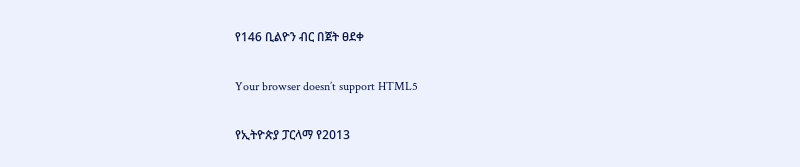የ146 ቢልዮን ብር በጀት ፀደቀ

Your browser doesn’t support HTML5

የኢትዮጵያ ፓርላማ የ2013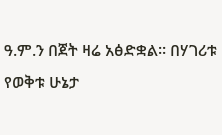ዓ.ም.ን በጀት ዛሬ አፅድቋል። በሃገሪቱ የወቅቱ ሁኔታ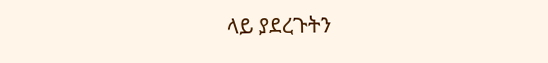ላይ ያደረጉትን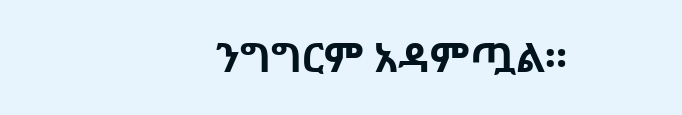ንግግርም አዳምጧል።